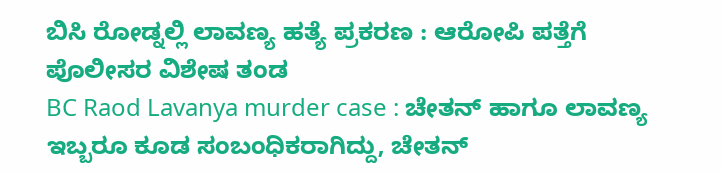ಬಿಸಿ ರೋಡ್ನಲ್ಲಿ ಲಾವಣ್ಯ ಹತ್ಯೆ ಪ್ರಕರಣ : ಆರೋಪಿ ಪತ್ತೆಗೆ ಪೊಲೀಸರ ವಿಶೇಷ ತಂಡ
BC Raod Lavanya murder case : ಚೇತನ್ ಹಾಗೂ ಲಾವಣ್ಯ ಇಬ್ಬರೂ ಕೂಡ ಸಂಬಂಧಿಕರಾಗಿದ್ದು, ಚೇತನ್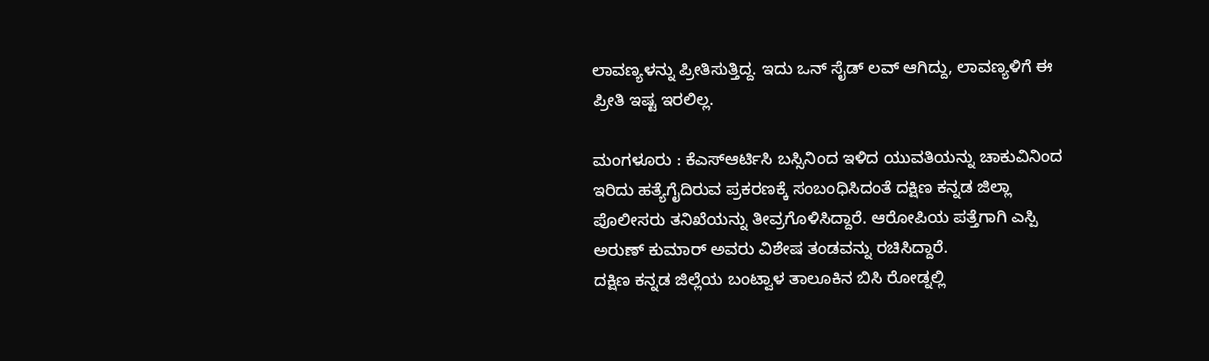ಲಾವಣ್ಯಳನ್ನು ಪ್ರೀತಿಸುತ್ತಿದ್ದ. ಇದು ಒನ್ ಸೈಡ್ ಲವ್ ಆಗಿದ್ದು, ಲಾವಣ್ಯಳಿಗೆ ಈ ಪ್ರೀತಿ ಇಷ್ಟ ಇರಲಿಲ್ಲ.

ಮಂಗಳೂರು : ಕೆಎಸ್ಆರ್ಟಿಸಿ ಬಸ್ಸಿನಿಂದ ಇಳಿದ ಯುವತಿಯನ್ನು ಚಾಕುವಿನಿಂದ ಇರಿದು ಹತ್ಯೆಗೈದಿರುವ ಪ್ರಕರಣಕ್ಕೆ ಸಂಬಂಧಿಸಿದಂತೆ ದಕ್ಷಿಣ ಕನ್ನಡ ಜಿಲ್ಲಾ ಪೊಲೀಸರು ತನಿಖೆಯನ್ನು ತೀವ್ರಗೊಳಿಸಿದ್ದಾರೆ. ಆರೋಪಿಯ ಪತ್ತೆಗಾಗಿ ಎಸ್ಪಿ ಅರುಣ್ ಕುಮಾರ್ ಅವರು ವಿಶೇಷ ತಂಡವನ್ನು ರಚಿಸಿದ್ದಾರೆ.
ದಕ್ಷಿಣ ಕನ್ನಡ ಜಿಲ್ಲೆಯ ಬಂಟ್ವಾಳ ತಾಲೂಕಿನ ಬಿಸಿ ರೋಡ್ನಲ್ಲಿ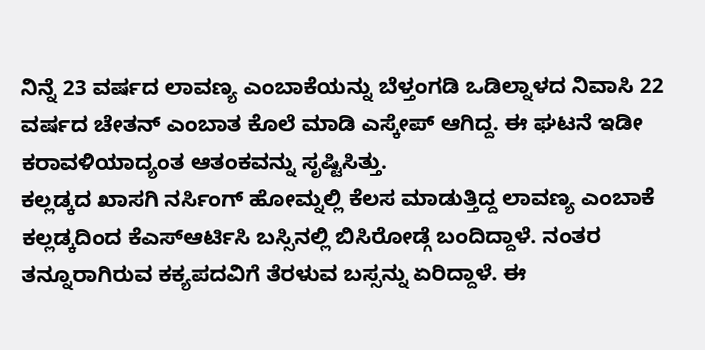ನಿನ್ನೆ 23 ವರ್ಷದ ಲಾವಣ್ಯ ಎಂಬಾಕೆಯನ್ನು ಬೆಳ್ತಂಗಡಿ ಒಡಿಲ್ನಾಳದ ನಿವಾಸಿ 22 ವರ್ಷದ ಚೇತನ್ ಎಂಬಾತ ಕೊಲೆ ಮಾಡಿ ಎಸ್ಕೇಪ್ ಆಗಿದ್ದ. ಈ ಘಟನೆ ಇಡೀ ಕರಾವಳಿಯಾದ್ಯಂತ ಆತಂಕವನ್ನು ಸೃಷ್ಟಿಸಿತ್ತು.
ಕಲ್ಲಡ್ಕದ ಖಾಸಗಿ ನರ್ಸಿಂಗ್ ಹೋಮ್ನಲ್ಲಿ ಕೆಲಸ ಮಾಡುತ್ತಿದ್ದ ಲಾವಣ್ಯ ಎಂಬಾಕೆ ಕಲ್ಲಡ್ಕದಿಂದ ಕೆಎಸ್ಆರ್ಟಿಸಿ ಬಸ್ಸಿನಲ್ಲಿ ಬಿಸಿರೋಡ್ಗೆ ಬಂದಿದ್ದಾಳೆ. ನಂತರ ತನ್ನೂರಾಗಿರುವ ಕಕ್ಯಪದವಿಗೆ ತೆರಳುವ ಬಸ್ಸನ್ನು ಏರಿದ್ದಾಳೆ. ಈ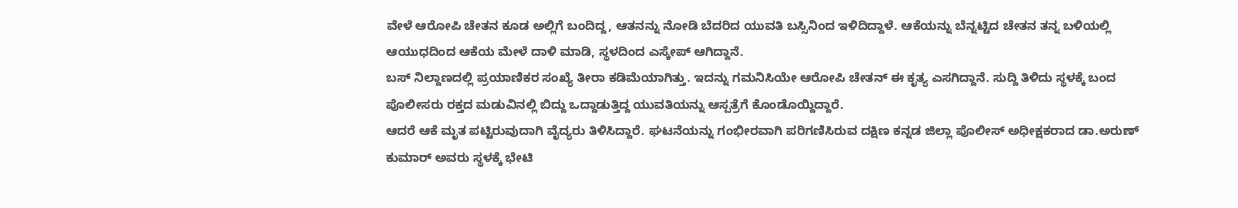ವೇಳೆ ಆರೋಪಿ ಚೇತನ ಕೂಡ ಅಲ್ಲಿಗೆ ಬಂದಿದ್ದ, ಆತನನ್ನು ನೋಡಿ ಬೆದರಿದ ಯುವತಿ ಬಸ್ಸಿನಿಂದ ಇಳಿದಿದ್ದಾಳೆ. ಆಕೆಯನ್ನು ಬೆನ್ನಟ್ಟಿದ ಚೇತನ ತನ್ನ ಬಳಿಯಲ್ಲಿ ಆಯುಧದಿಂದ ಆಕೆಯ ಮೇಳೆ ದಾಳಿ ಮಾಡಿ, ಸ್ಥಳದಿಂದ ಎಸ್ಕೇಪ್ ಆಗಿದ್ದಾನೆ.
ಬಸ್ ನಿಲ್ದಾಣದಲ್ಲಿ ಪ್ರಯಾಣಿಕರ ಸಂಖ್ಯೆ ತೀರಾ ಕಡಿಮೆಯಾಗಿತ್ತು. ಇದನ್ನು ಗಮನಿಸಿಯೇ ಆರೋಪಿ ಚೇತನ್ ಈ ಕೃತ್ಯ ಎಸಗಿದ್ದಾನೆ. ಸುದ್ದಿ ತಿಳಿದು ಸ್ಥಳಕ್ಕೆ ಬಂದ ಪೊಲೀಸರು ರಕ್ತದ ಮಡುವಿನಲ್ಲಿ ಬಿದ್ದು ಒದ್ದಾಡುತ್ತಿದ್ದ ಯುವತಿಯನ್ನು ಆಸ್ಪತ್ರೆಗೆ ಕೊಂಡೊಯ್ದಿದ್ದಾರೆ.
ಆದರೆ ಆಕೆ ಮೃತ ಪಟ್ಟಿರುವುದಾಗಿ ವೈದ್ಯರು ತಿಳಿಸಿದ್ದಾರೆ. ಘಟನೆಯನ್ನು ಗಂಭೀರವಾಗಿ ಪರಿಗಣಿಸಿರುವ ದಕ್ಷಿಣ ಕನ್ನಡ ಜಿಲ್ಲಾ ಪೊಲೀಸ್ ಅಧೀಕ್ಷಕರಾದ ಡಾ.ಅರುಣ್ ಕುಮಾರ್ ಅವರು ಸ್ಥಳಕ್ಕೆ ಭೇಟಿ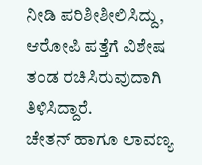ನೀಡಿ ಪರಿಶೀಶೀಲಿಸಿದ್ದು, ಆರೋಪಿ ಪತ್ತೆಗೆ ವಿಶೇಷ ತಂಡ ರಚಿಸಿರುವುದಾಗಿ ತಿಳಿಸಿದ್ದಾರೆ.
ಚೇತನ್ ಹಾಗೂ ಲಾವಣ್ಯ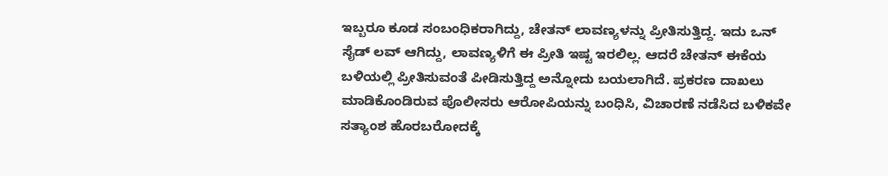ಇಬ್ಬರೂ ಕೂಡ ಸಂಬಂಧಿಕರಾಗಿದ್ದು, ಚೇತನ್ ಲಾವಣ್ಯಳನ್ನು ಪ್ರೀತಿಸುತ್ತಿದ್ದ. ಇದು ಒನ್ ಸೈಡ್ ಲವ್ ಆಗಿದ್ದು, ಲಾವಣ್ಯಳಿಗೆ ಈ ಪ್ರೀತಿ ಇಷ್ಟ ಇರಲಿಲ್ಲ. ಆದರೆ ಚೇತನ್ ಈಕೆಯ ಬಳಿಯಲ್ಲಿ ಪ್ರೀತಿಸುವಂತೆ ಪೀಡಿಸುತ್ತಿದ್ದ ಅನ್ನೋದು ಬಯಲಾಗಿದೆ. ಪ್ರಕರಣ ದಾಖಲು ಮಾಡಿಕೊಂಡಿರುವ ಪೊಲೀಸರು ಆರೋಪಿಯನ್ನು ಬಂಧಿಸಿ, ವಿಚಾರಣೆ ನಡೆಸಿದ ಬಳಿಕವೇ ಸತ್ಯಾಂಶ ಹೊರಬರೋದಕ್ಕೆ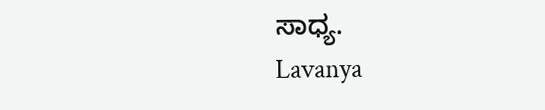ಸಾಧ್ಯ.
Lavanya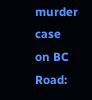murder case on BC Road: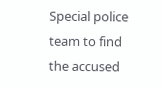Special police team to find the accused